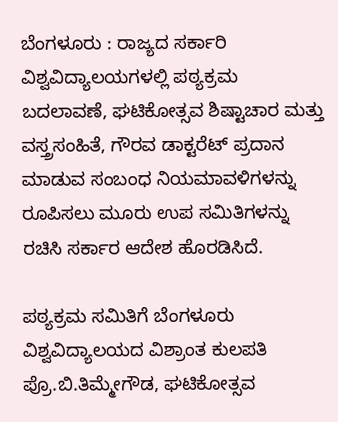ಬೆಂಗಳೂರು : ರಾಜ್ಯದ ಸರ್ಕಾರಿ ವಿಶ್ವವಿದ್ಯಾಲಯಗಳಲ್ಲಿ ಪಠ್ಯಕ್ರಮ ಬದಲಾವಣೆ, ಘಟಿಕೋತ್ಸವ ಶಿಷ್ಟಾಚಾರ ಮತ್ತು ವಸ್ತ್ರಸಂಹಿತೆ, ಗೌರವ ಡಾಕ್ಟರೆಟ್ ಪ್ರದಾನ ಮಾಡುವ ಸಂಬಂಧ ನಿಯಮಾವಳಿಗಳನ್ನು ರೂಪಿಸಲು ಮೂರು ಉಪ ಸಮಿತಿಗಳನ್ನು ರಚಿಸಿ ಸರ್ಕಾರ ಆದೇಶ ಹೊರಡಿಸಿದೆ.

ಪಠ್ಯಕ್ರಮ ಸಮಿತಿಗೆ ಬೆಂಗಳೂರು ವಿಶ್ವವಿದ್ಯಾಲಯದ ವಿಶ್ರಾಂತ ಕುಲಪತಿ ಪ್ರೊ.ಬಿ.ತಿಮ್ಮೇಗೌಡ, ಘಟಿಕೋತ್ಸವ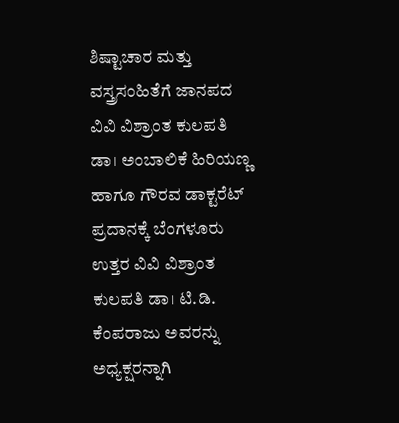ಶಿಷ್ಟಾಚಾರ ಮತ್ತು ವಸ್ತ್ರಸಂಹಿತೆಗೆ ಜಾನಪದ ವಿವಿ ವಿಶ್ರಾಂತ ಕುಲಪತಿ ಡಾ। ಅಂಬಾಲಿಕೆ ಹಿರಿಯಣ್ಣ ಹಾಗೂ ಗೌರವ ಡಾಕ್ಟರೆಟ್ ಪ್ರದಾನಕ್ಕೆ ಬೆಂಗಳೂರು ಉತ್ತರ ವಿವಿ ವಿಶ್ರಾಂತ ಕುಲಪತಿ ಡಾ। ಟಿ.ಡಿ. ಕೆಂಪರಾಜು ಅವರನ್ನು ಅಧ್ಯಕ್ಷರನ್ನಾಗಿ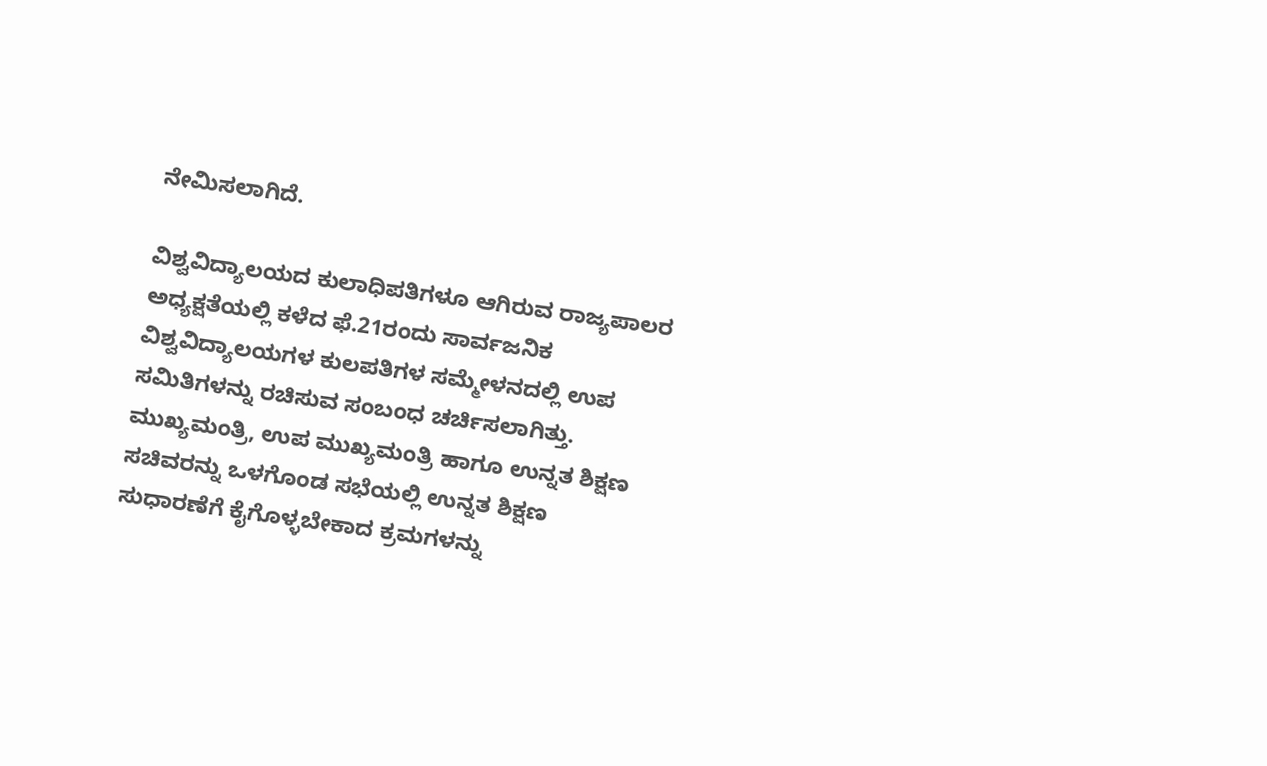ನೇಮಿಸಲಾಗಿದೆ.

ವಿಶ್ವವಿದ್ಯಾಲಯದ ಕುಲಾಧಿಪತಿಗಳೂ ಆಗಿರುವ ರಾಜ್ಯಪಾಲರ ಅಧ್ಯಕ್ಷತೆಯಲ್ಲಿ ಕಳೆದ ಫೆ.21ರಂದು ಸಾರ್ವಜನಿಕ ವಿಶ್ವವಿದ್ಯಾಲಯಗಳ ಕುಲಪತಿಗಳ ಸಮ್ಮೇಳನದಲ್ಲಿ ಉಪ ಸಮಿತಿಗಳನ್ನು ರಚಿಸುವ ಸಂಬಂಧ ಚರ್ಚಿಸಲಾಗಿತ್ತು. ಮುಖ್ಯಮಂತ್ರಿ, ಉಪ ಮುಖ್ಯಮಂತ್ರಿ ಹಾಗೂ ಉನ್ನತ ಶಿಕ್ಷಣ ಸಚಿವರನ್ನು ಒಳಗೊಂಡ ಸಭೆಯಲ್ಲಿ ಉನ್ನತ ಶಿಕ್ಷಣ ಸುಧಾರಣೆಗೆ ಕೈಗೊಳ್ಳಬೇಕಾದ ಕ್ರಮಗಳನ್ನು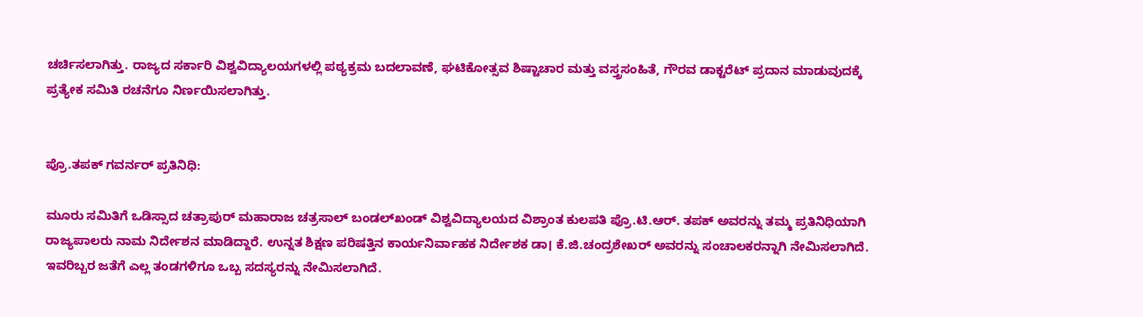ಚರ್ಚಿಸಲಾಗಿತ್ತು. ರಾಜ್ಯದ ಸರ್ಕಾರಿ ವಿಶ್ವವಿದ್ಯಾಲಯಗಳಲ್ಲಿ ಪಠ್ಯಕ್ರಮ ಬದಲಾವಣೆ, ಘಟಿಕೋತ್ಸವ ಶಿಷ್ಟಾಚಾರ ಮತ್ತು ವಸ್ತ್ರಸಂಹಿತೆ, ಗೌರವ ಡಾಕ್ಟರೆಟ್ ಪ್ರದಾನ ಮಾಡುವುದಕ್ಕೆ ಪ್ರತ್ಯೇಕ ಸಮಿತಿ ರಚನೆಗೂ ನಿರ್ಣಯಿಸಲಾಗಿತ್ತು.


ಪ್ರೊ.ತಪಕ್‌ ಗವರ್ನರ್‌ ಪ್ರತಿನಿಧಿ:

ಮೂರು ಸಮಿತಿಗೆ ಒಡಿಸ್ಸಾದ ಚತ್ರಾಪುರ್ ಮಹಾರಾಜ ಚತ್ರಸಾಲ್ ಬಂಡಲ್‌ಖಂಡ್ ವಿಶ್ವವಿದ್ಯಾಲಯದ ವಿಶ್ರಾಂತ ಕುಲಪತಿ ಪ್ರೊ.ಟಿ.ಆರ್. ತಪಕ್ ಅವರನ್ನು ತಮ್ಮ ಪ್ರತಿನಿಧಿಯಾಗಿ ರಾಜ್ಯಪಾಲರು ನಾಮ ನಿರ್ದೇಶನ ಮಾಡಿದ್ದಾರೆ. ಉನ್ನತ ಶಿಕ್ಷಣ ಪರಿಷತ್ತಿನ ಕಾರ್ಯನಿರ್ವಾಹಕ ನಿರ್ದೇಶಕ ಡಾ। ಕೆ.ಜಿ.ಚಂದ್ರಶೇಖರ್ ಅವರನ್ನು ಸಂಚಾಲಕರನ್ನಾಗಿ ನೇಮಿಸಲಾಗಿದೆ. ಇವರಿಬ್ಬರ ಜತೆಗೆ ಎಲ್ಲ ತಂಡಗಳಿಗೂ ಒಬ್ಬ ಸದಸ್ಯರನ್ನು ನೇಮಿಸಲಾಗಿದೆ.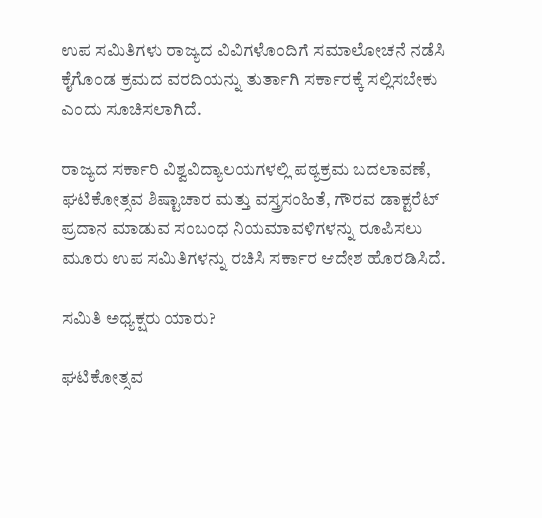ಉಪ ಸಮಿತಿಗಳು ರಾಜ್ಯದ ವಿವಿಗಳೊಂದಿಗೆ ಸಮಾಲೋಚನೆ ನಡೆಸಿ ಕೈಗೊಂಡ ಕ್ರಮದ ವರದಿಯನ್ನು ತುರ್ತಾಗಿ ಸರ್ಕಾರಕ್ಕೆ ಸಲ್ಲಿಸಬೇಕು ಎಂದು ಸೂಚಿಸಲಾಗಿದೆ.

ರಾಜ್ಯದ ಸರ್ಕಾರಿ ವಿಶ್ವವಿದ್ಯಾಲಯಗಳಲ್ಲಿ ಪಠ್ಯಕ್ರಮ ಬದಲಾವಣೆ, ಘಟಿಕೋತ್ಸವ ಶಿಷ್ಟಾಚಾರ ಮತ್ತು ವಸ್ತ್ರಸಂಹಿತೆ, ಗೌರವ ಡಾಕ್ಟರೆಟ್ ಪ್ರದಾನ ಮಾಡುವ ಸಂಬಂಧ ನಿಯಮಾವಳಿಗಳನ್ನು ರೂಪಿಸಲು ಮೂರು ಉಪ ಸಮಿತಿಗಳನ್ನು ರಚಿಸಿ ಸರ್ಕಾರ ಆದೇಶ ಹೊರಡಿಸಿದೆ.

ಸಮಿತಿ ಅಧ್ಯಕ್ಷರು ಯಾರು?

ಘಟಿಕೋತ್ಸವ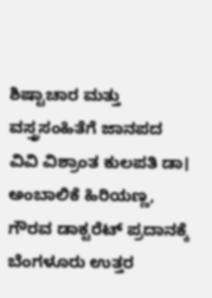ಶಿಷ್ಟಾಚಾರ ಮತ್ತು ವಸ್ತ್ರಸಂಹಿತೆಗೆ ಜಾನಪದ ವಿವಿ ವಿಶ್ರಾಂತ ಕುಲಪತಿ ಡಾ। ಅಂಬಾಲಿಕೆ ಹಿರಿಯಣ್ಣ, ಗೌರವ ಡಾಕ್ಟರೆಟ್ ಪ್ರದಾನಕ್ಕೆ ಬೆಂಗಳೂರು ಉತ್ತರ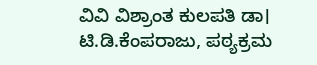ವಿವಿ ವಿಶ್ರಾಂತ ಕುಲಪತಿ ಡಾ। ಟಿ.ಡಿ.ಕೆಂಪರಾಜು, ಪಠ್ಯಕ್ರಮ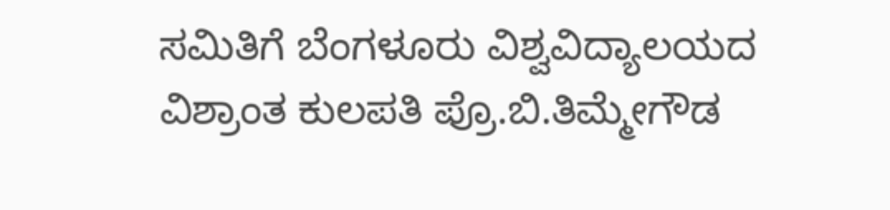ಸಮಿತಿಗೆ ಬೆಂಗಳೂರು ವಿಶ್ವವಿದ್ಯಾಲಯದ ವಿಶ್ರಾಂತ ಕುಲಪತಿ ಪ್ರೊ.ಬಿ.ತಿಮ್ಮೇಗೌಡ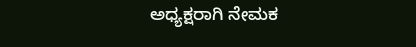ಅಧ್ಯಕ್ಷರಾಗಿ ನೇಮಕ